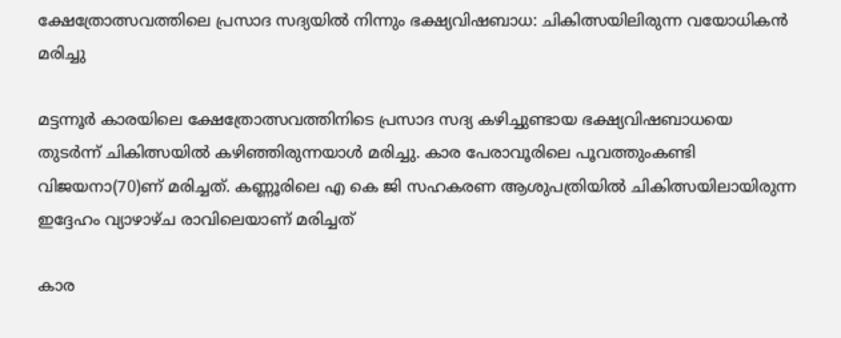ക്ഷേത്രോത്സവത്തിലെ പ്രസാദ സദ്യയില്‍ നിന്നും ഭക്ഷ്യവിഷബാധ: ചികിത്സയിലിരുന്ന വയോധികന്‍ മരിച്ചു

മട്ടന്നൂര്‍ കാരയിലെ ക്ഷേത്രോത്സവത്തിനിടെ പ്രസാദ സദ്യ കഴിച്ചുണ്ടായ ഭക്ഷ്യവിഷബാധയെ തുടര്‍ന്ന് ചികിത്സയില്‍ കഴിഞ്ഞിരുന്നയാള്‍ മരിച്ചു. കാര പേരാവൂരിലെ പൂവത്തുംകണ്ടി വിജയനാ(70)ണ് മരിച്ചത്. കണ്ണൂരിലെ എ കെ ജി സഹകരണ ആശുപത്രിയില്‍ ചികിത്സയിലായിരുന്ന ഇദ്ദേഹം വ്യാഴാഴ്ച രാവിലെയാണ് മരിച്ചത്

കാര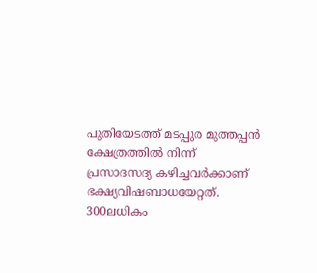പുതിയേടത്ത് മടപ്പുര മുത്തപ്പന്‍ ക്ഷേത്രത്തില്‍ നിന്ന് പ്രസാദസദ്യ കഴിച്ചവര്‍ക്കാണ് ഭക്ഷ്യവിഷബാധയേറ്റത്. 300ലധികം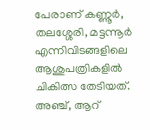പേരാണ് കണ്ണൂര്‍, തലശ്ശേരി, മട്ടന്നൂര്‍ എന്നിവിടങ്ങളിലെ ആശുപത്രികളില്‍ ചികിത്സ തേടിയത്. അഞ്ച്, ആറ്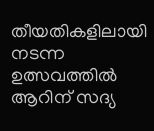തീയതികളിലായി നടന്ന ഉത്സവത്തില്‍ ആറിന് സദ്യ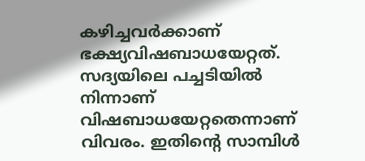കഴിച്ചവര്‍ക്കാണ് ഭക്ഷ്യവിഷബാധയേറ്റത്. സദ്യയിലെ പച്ചടിയില്‍ നിന്നാണ് വിഷബാധയേറ്റതെന്നാണ് വിവരം. ഇതിന്റെ സാമ്പിള്‍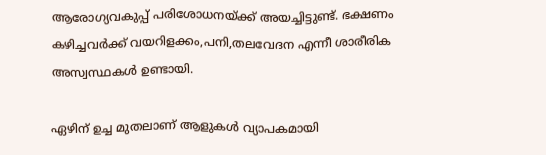ആരോഗ്യവകുപ്പ് പരിശോധനയ്ക്ക് അയച്ചിട്ടുണ്ട്. ഭക്ഷണം കഴിച്ചവര്‍ക്ക് വയറിളക്കം,പനി,തലവേദന എന്നീ ശാരീരിക അസ്വസ്ഥകള്‍ ഉണ്ടായി.

ഏഴിന് ഉച്ച മുതലാണ് ആളുകള്‍ വ്യാപകമായി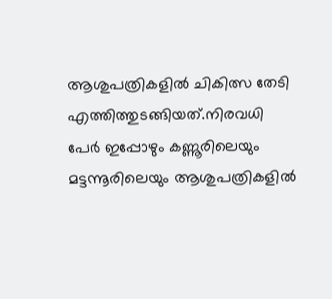ആശുപത്രികളില്‍ ചികിത്സ തേടി എത്തിത്തുടങ്ങിയത്.നിരവധി പേര്‍ ഇപ്പോഴും കണ്ണൂരിലെയും മട്ടന്നൂരിലെയും ആശുപത്രികളില്‍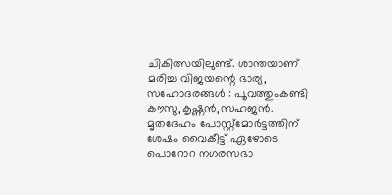ചികിത്സയിലുണ്ട്. ശാന്തയാണ് മരിച്ച വിജയന്റെ ഭാര്യ, സഹോദരങ്ങള്‍ : പൂവത്തുംകണ്ടി കൗസു,കൃഷ്ണന്‍,സഹജന്‍. മൃതദേഹം പോസ്റ്റ്മോര്‍ട്ടത്തിന് ശേഷം വൈകീട്ട് ഏഴോടെ പൊറോറ നഗരസഭാ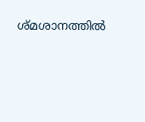ശ്മശാനത്തില്‍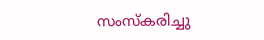സംസ്‌കരിച്ചു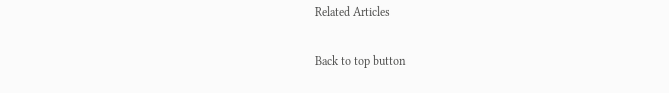Related Articles

Back to top button